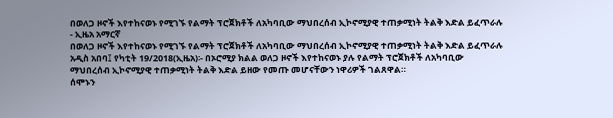በወለጋ ዞኖች እየተከናወኑ የሚገኙ የልማት ፕሮጀክቶች ለአካባቢው ማህበረሰብ ኢኮኖሚያዊ ተጠቃሚነት ትልቅ እድል ይፈጥራሉ - ኢዜአ አማርኛ
በወለጋ ዞኖች እየተከናወኑ የሚገኙ የልማት ፕሮጀክቶች ለአካባቢው ማህበረሰብ ኢኮኖሚያዊ ተጠቃሚነት ትልቅ እድል ይፈጥራሉ
አዲስ አበባ፤ የካቲት 19/2018(ኢዜአ)፡- በኦሮሚያ ክልል ወለጋ ዞኖች እየተከናወኑ ያሉ የልማት ፕሮጀክቶች ለአካባቢው ማህበረሰብ ኢኮኖሚያዊ ተጠቃሚነት ትልቅ እድል ይዘው የመጡ መሆናቸውን ነዋሪዎች ገልጸዋል።
ሰሞኑን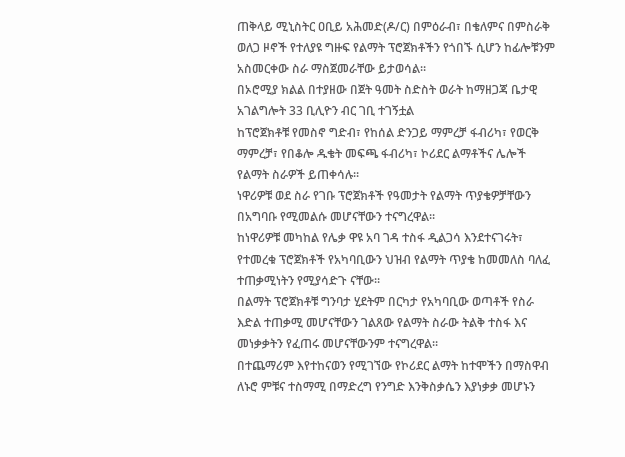ጠቅላይ ሚኒስትር ዐቢይ አሕመድ(ዶ/ር) በምዕራብ፣ በቄለምና በምስራቅ ወለጋ ዞኖች የተለያዩ ግዙፍ የልማት ፕሮጀክቶችን የጎበኙ ሲሆን ከፊሎቹንም አስመርቀው ስራ ማስጀመራቸው ይታወሳል።
በኦሮሚያ ክልል በተያዘው በጀት ዓመት ስድስት ወራት ከማዘጋጃ ቤታዊ አገልግሎት 33 ቢሊዮን ብር ገቢ ተገኝቷል
ከፕሮጀክቶቹ የመስኖ ግድብ፣ የከሰል ድንጋይ ማምረቻ ፋብሪካ፣ የወርቅ ማምረቻ፣ የበቆሎ ዱቄት መፍጫ ፋብሪካ፣ ኮሪደር ልማቶችና ሌሎች የልማት ስራዎች ይጠቀሳሉ።
ነዋሪዎቹ ወደ ስራ የገቡ ፕሮጀክቶች የዓመታት የልማት ጥያቄዎቻቸውን በአግባቡ የሚመልሱ መሆናቸውን ተናግረዋል።
ከነዋሪዎቹ መካከል የሌቃ ዋዩ አባ ገዳ ተስፋ ዲልጋሳ እንደተናገሩት፣ የተመረቁ ፕሮጀክቶች የአካባቢውን ህዝብ የልማት ጥያቄ ከመመለስ ባለፈ ተጠቃሚነትን የሚያሳድጉ ናቸው።
በልማት ፕሮጀክቶቹ ግንባታ ሂደትም በርካታ የአካባቢው ወጣቶች የስራ እድል ተጠቃሚ መሆናቸውን ገልጸው የልማት ስራው ትልቅ ተስፋ እና መነቃቃትን የፈጠሩ መሆናቸውንም ተናግረዋል።
በተጨማሪም እየተከናወን የሚገኘው የኮሪደር ልማት ከተሞችን በማስዋብ ለኑሮ ምቹና ተስማሚ በማድረግ የንግድ እንቅስቃሴን እያነቃቃ መሆኑን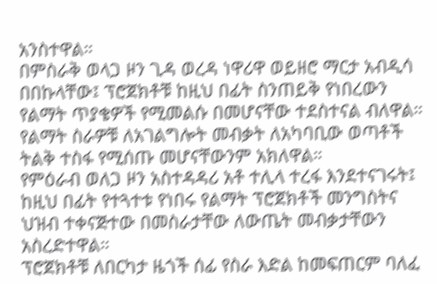አንስተዋል።
በምስራቅ ወላጋ ዞን ጊዳ ወረዳ ነዋሪዋ ወይዘሮ ማርታ አብዲሳ በበኩላቸው፤ ፕሮጀክቶቹ ከዚህ በፊት ስንጠይቅ የነበረውን የልማት ጥያቄዎች የሚመልሱ በመሆናቸው ተደስተናል ብለዋል።
የልማት ስራዎቹ ለአገልግሎት መብቃት ለአካባቢው ወጣቶች ትልቅ ተስፋ የሚሰጡ መሆናቸውንም አክለዋል።
የምዕራብ ወለጋ ዞን አስተዳዳሪ አቶ ተሊላ ተረፋ እንደተናገሩት፤ ከዚህ በፊት የተጓተቱ የነበሩ የልማት ፕሮጀክቶች መንግስትና ህዝብ ተቀናጅተው በመስራታቸው ለውጤት መብቃታቸውን አስረድተዋል።
ፕሮጀክቶቹ ለበርካታ ዜጎች ሰፊ የስራ እድል ከመፍጠርም ባለፈ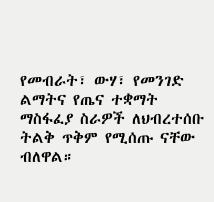የመብራት፣ ውሃ፣ የመንገድ ልማትና የጤና ተቋማት ማስፋፈያ ስራዎች ለህብረተሰቡ ትልቅ ጥቅም የሚሰጡ ናቸው ብለዋል።